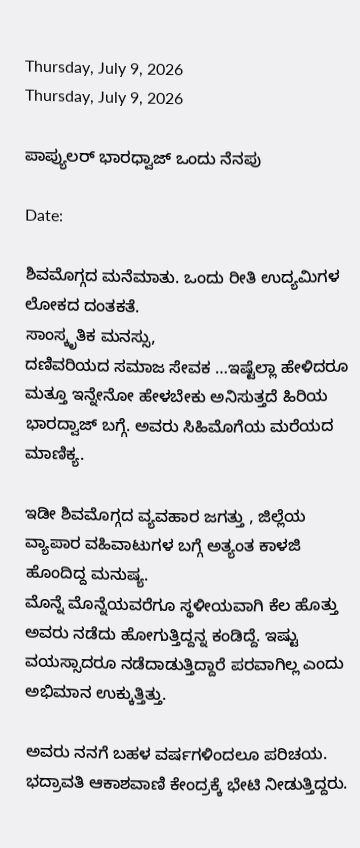Thursday, July 9, 2026
Thursday, July 9, 2026

ಪಾಪ್ಯುಲರ್ ಭಾರಧ್ವಾಜ್ ಒಂದು ನೆನಪು

Date:

ಶಿವಮೊಗ್ಗದ ಮನೆಮಾತು. ಒಂದು ರೀತಿ ಉದ್ಯಮಿಗಳ ಲೋಕದ ದಂತಕತೆ.
ಸಾಂಸ್ಕೃತಿಕ ಮನಸ್ಸು,
ದಣಿವರಿಯದ ಸಮಾಜ ಸೇವಕ …ಇಷ್ಟೆಲ್ಲಾ ಹೇಳಿದರೂ ಮತ್ತೂ ಇನ್ನೇನೋ ಹೇಳಬೇಕು ಅನಿಸುತ್ತದೆ ಹಿರಿಯ ಭಾರದ್ವಾಜ್ ಬಗ್ಗೆ. ಅವರು ಸಿಹಿಮೊಗೆಯ ಮರೆಯದ ಮಾಣಿಕ್ಯ.

ಇಡೀ ಶಿವಮೊಗ್ಗದ ವ್ಯವಹಾರ ಜಗತ್ತು , ಜಿಲ್ಲೆಯ ವ್ಯಾಪಾರ ವಹಿವಾಟುಗಳ ಬಗ್ಗೆ ಅತ್ಯಂತ ಕಾಳಜಿ ಹೊಂದಿದ್ದ ಮನುಷ್ಯ.
ಮೊನ್ನೆ ಮೊನ್ನೆಯವರೆಗೂ ಸ್ಥಳೀಯವಾಗಿ ಕೆಲ ಹೊತ್ತು ಅವರು ನಡೆದು ಹೋಗುತ್ತಿದ್ದನ್ನ ಕಂಡಿದ್ದೆ. ಇಷ್ಟು ವಯಸ್ಸಾದರೂ ನಡೆದಾಡುತ್ತಿದ್ದಾರೆ ಪರವಾಗಿಲ್ಲ ಎಂದು ಅಭಿಮಾನ ಉಕ್ಕುತ್ತಿತ್ತು.

ಅವರು ನನಗೆ ಬಹಳ ವರ್ಷಗಳಿಂದಲೂ ಪರಿಚಯ. ಭದ್ರಾವತಿ ಆಕಾಶವಾಣಿ ಕೇಂದ್ರಕ್ಕೆ ಭೇಟಿ ನೀಡುತ್ತಿದ್ದರು.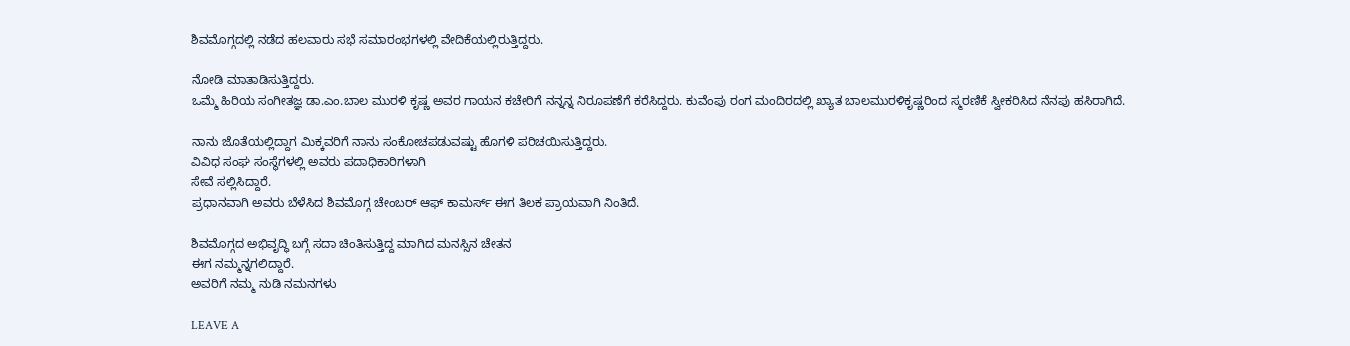ಶಿವಮೊಗ್ಗದಲ್ಲಿ ನಡೆದ ಹಲವಾರು ಸಭೆ ಸಮಾರಂಭಗಳಲ್ಲಿ ವೇದಿಕೆಯಲ್ಲಿರುತ್ತಿದ್ದರು.

ನೋಡಿ ಮಾತಾಡಿಸುತ್ತಿದ್ದರು.
ಒಮ್ಮೆ ಹಿರಿಯ ಸಂಗೀತಜ್ಞ ಡಾ.ಎಂ.ಬಾಲ ಮುರಳಿ ಕೃಷ್ಣ ಅವರ ಗಾಯನ ಕಚೇರಿಗೆ ನನ್ನನ್ನ ನಿರೂಪಣೆಗೆ ಕರೆಸಿದ್ದರು. ಕುವೆಂಪು ರಂಗ ಮಂದಿರದಲ್ಲಿ ಖ್ಯಾತ ಬಾಲಮುರಳಿಕೃಷ್ಣರಿಂದ ಸ್ಮರಣಿಕೆ ಸ್ವೀಕರಿಸಿದ ನೆನಪು ಹಸಿರಾಗಿದೆ.

ನಾನು ಜೊತೆಯಲ್ಲಿದ್ದಾಗ ಮಿಕ್ಕವರಿಗೆ ನಾನು ಸಂಕೋಚಪಡುವಷ್ಟು ಹೊಗಳಿ ಪರಿಚಯಿಸುತ್ತಿದ್ದರು.
ವಿವಿಧ ಸಂಘ ಸಂಸ್ಥೆಗಳಲ್ಲಿ ಅವರು ಪದಾಧಿಕಾರಿಗಳಾಗಿ
ಸೇವೆ ಸಲ್ಲಿಸಿದ್ದಾರೆ.
ಪ್ರಧಾನವಾಗಿ ಅವರು ಬೆಳೆಸಿದ ಶಿವಮೊಗ್ಗ ಚೇಂಬರ್ ಆಫ್ ಕಾಮರ್ಸ್ ಈಗ ತಿಲಕ ಪ್ರಾಯವಾಗಿ ನಿಂತಿದೆ.

ಶಿವಮೊಗ್ಗದ ಅಭಿವೃದ್ಧಿ ಬಗ್ಗೆ ಸದಾ ಚಿಂತಿಸುತ್ತಿದ್ದ ಮಾಗಿದ ಮನಸ್ಸಿನ ಚೇತನ
ಈಗ ನಮ್ಮನ್ನಗಲಿದ್ದಾರೆ.
ಅವರಿಗೆ ನಮ್ಮ ನುಡಿ ನಮನಗಳು

LEAVE A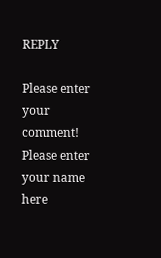REPLY

Please enter your comment!
Please enter your name here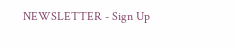NEWSLETTER - Sign Up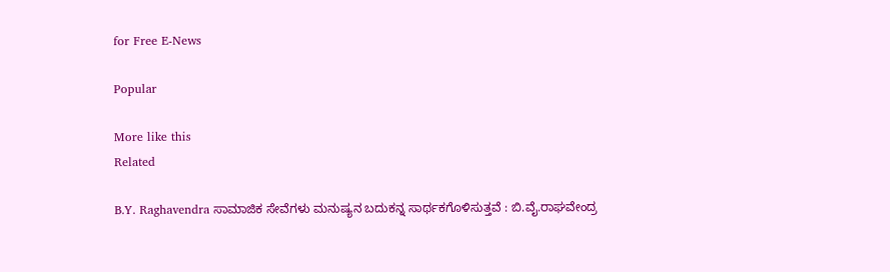for Free E-News

Popular

More like this
Related

B.Y. Raghavendra ಸಾಮಾಜಿಕ ಸೇವೆಗಳು ಮನುಷ್ಯನ ಬದುಕನ್ನ ಸಾರ್ಥಕಗೊಳಿಸುತ್ತವೆ : ಬಿ.ವೈ.ರಾಘವೇಂದ್ರ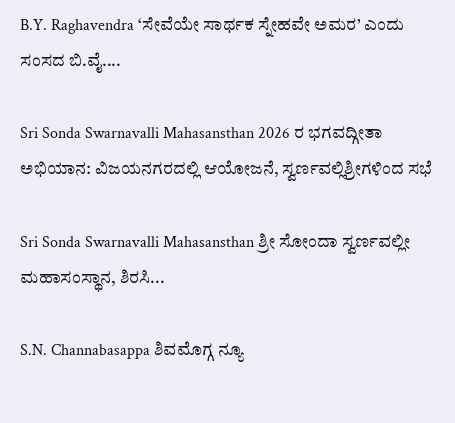B.Y. Raghavendra ‘ಸೇವೆಯೇ ಸಾರ್ಥಕ ಸ್ನೇಹವೇ ಅಮರ’ ಎಂದು ಸಂಸದ ಬಿ.ವೈ....

Sri Sonda Swarnavalli Mahasansthan 2026 ರ ಭಗವದ್ಗೀತಾ ಅಭಿಯಾನ: ವಿಜಯನಗರದಲ್ಲಿ ಆಯೋಜನೆ, ಸ್ವರ್ಣವಲ್ಲಿಶ್ರೀಗಳಿಂದ ಸಭೆ

Sri Sonda Swarnavalli Mahasansthan ಶ್ರೀ ಸೋಂದಾ ಸ್ವರ್ಣವಲ್ಲೀ ಮಹಾಸಂಸ್ಥಾನ, ಶಿರಸಿ...

S.N. Channabasappa ಶಿವಮೊಗ್ಗ ನ್ಯೂ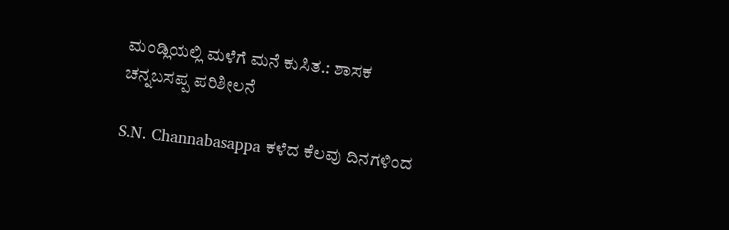ಮಂಡ್ಲಿಯಲ್ಲಿ ಮಳೆಗೆ ಮನೆ ಕುಸಿತ.: ಶಾಸಕ ಚನ್ನಬಸಪ್ಪ ಪರಿಶೀಲನೆ

S.N. Channabasappa ಕಳೆದ ಕೆಲವು ದಿನಗಳಿಂದ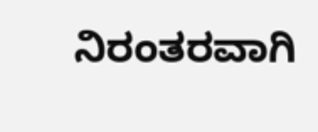ನಿರಂತರವಾಗಿ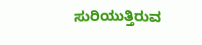ಸುರಿಯುತ್ತಿರುವ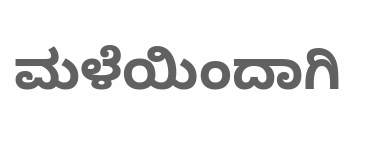ಮಳೆಯಿಂದಾಗಿ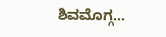ಶಿವಮೊಗ್ಗ...